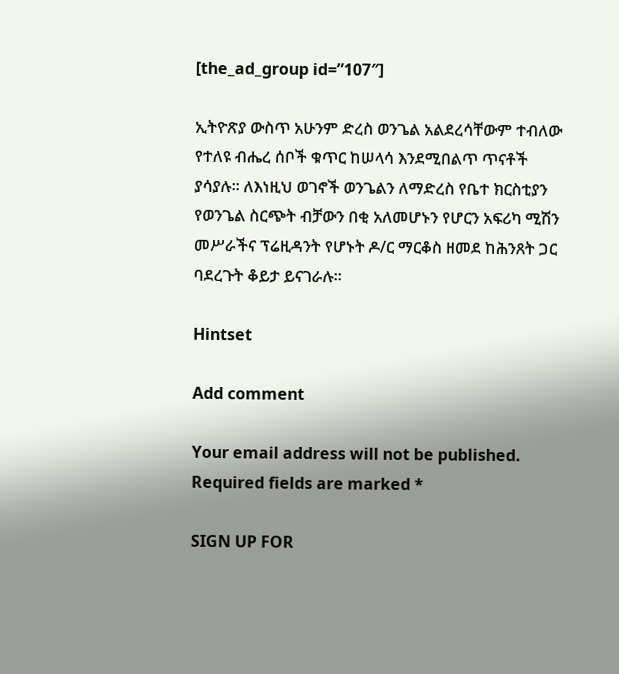[the_ad_group id=”107″]

ኢትዮጽያ ውስጥ አሁንም ድረስ ወንጌል አልደረሳቸውም ተብለው የተለዩ ብሔረ ሰቦች ቁጥር ከሠላሳ እንደሚበልጥ ጥናቶች ያሳያሉ። ለእነዚህ ወገኖች ወንጌልን ለማድረስ የቤተ ክርስቲያን የወንጌል ስርጭት ብቻውን በቂ አለመሆኑን የሆርን አፍሪካ ሚሽን መሥራችና ፕሬዚዳንት የሆኑት ዶ/ር ማርቆስ ዘመደ ከሕንጸት ጋር ባደረጉት ቆይታ ይናገራሉ።

Hintset

Add comment

Your email address will not be published. Required fields are marked *

SIGN UP FOR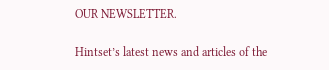OUR NEWSLETTER.

Hintset’s latest news and articles of the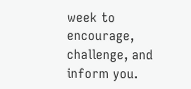week to encourage, challenge, and inform you.